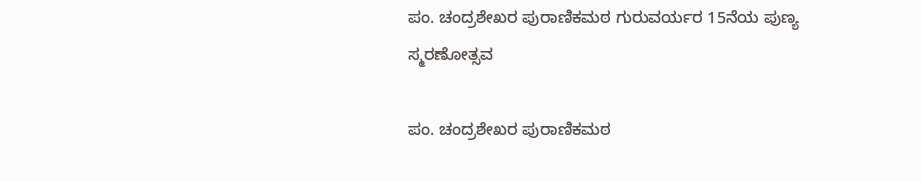ಪಂ. ಚಂದ್ರಶೇಖರ ಪುರಾಣಿಕಮಠ ಗುರುವರ್ಯರ 15ನೆಯ ಪುಣ್ಯ ಸ್ಮರಣೋತ್ಸವ

ಪಂ. ಚಂದ್ರಶೇಖರ ಪುರಾಣಿಕಮಠ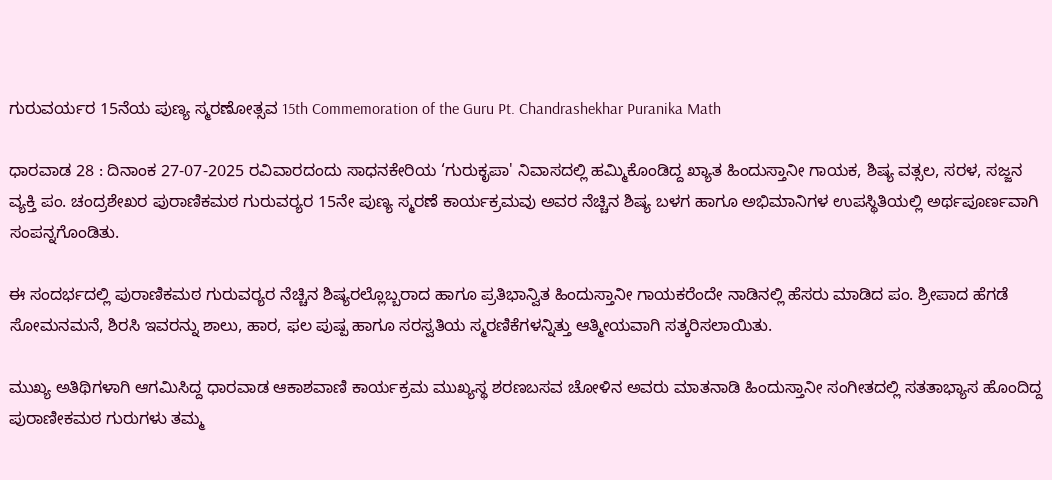ಗುರುವರ್ಯರ 15ನೆಯ ಪುಣ್ಯ ಸ್ಮರಣೋತ್ಸವ 15th Commemoration of the Guru Pt. Chandrashekhar Puranika Math

ಧಾರವಾಡ 28 : ದಿನಾಂಕ 27-07-2025 ರವಿವಾರದಂದು ಸಾಧನಕೇರಿಯ ‘ಗುರುಕೃಪಾ' ನಿವಾಸದಲ್ಲಿ ಹಮ್ಮಿಕೊಂಡಿದ್ದ ಖ್ಯಾತ ಹಿಂದುಸ್ತಾನೀ ಗಾಯಕ, ಶಿಷ್ಯ ವತ್ಸಲ, ಸರಳ, ಸಜ್ಜನ ವ್ಯಕ್ತಿ ಪಂ. ಚಂದ್ರಶೇಖರ ಪುರಾಣಿಕಮಠ ಗುರುವರ‌್ಯರ 15ನೇ ಪುಣ್ಯ ಸ್ಮರಣೆ ಕಾರ್ಯಕ್ರಮವು ಅವರ ನೆಚ್ಚಿನ ಶಿಷ್ಯ ಬಳಗ ಹಾಗೂ ಅಭಿಮಾನಿಗಳ ಉಪಸ್ಥಿತಿಯಲ್ಲಿ ಅರ್ಥಪೂರ್ಣವಾಗಿ ಸಂಪನ್ನಗೊಂಡಿತು.

ಈ ಸಂದರ್ಭದಲ್ಲಿ ಪುರಾಣಿಕಮಠ ಗುರುವರ‌್ಯರ ನೆಚ್ಚಿನ ಶಿಷ್ಯರಲ್ಲೊಬ್ಬರಾದ ಹಾಗೂ ಪ್ರತಿಭಾನ್ವಿತ ಹಿಂದುಸ್ತಾನೀ ಗಾಯಕರೆಂದೇ ನಾಡಿನಲ್ಲಿ ಹೆಸರು ಮಾಡಿದ ಪಂ. ಶ್ರೀಪಾದ ಹೆಗಡೆ ಸೋಮನಮನೆ, ಶಿರಸಿ ಇವರನ್ನು ಶಾಲು, ಹಾರ, ಫಲ ಪುಷ್ಪ ಹಾಗೂ ಸರಸ್ವತಿಯ ಸ್ಮರಣಿಕೆಗಳನ್ನಿತ್ತು ಆತ್ಮೀಯವಾಗಿ ಸತ್ಕರಿಸಲಾಯಿತು.

ಮುಖ್ಯ ಅತಿಥಿಗಳಾಗಿ ಆಗಮಿಸಿದ್ದ ಧಾರವಾಡ ಆಕಾಶವಾಣಿ ಕಾರ್ಯಕ್ರಮ ಮುಖ್ಯಸ್ಥ ಶರಣಬಸವ ಚೋಳಿನ ಅವರು ಮಾತನಾಡಿ ಹಿಂದುಸ್ತಾನೀ ಸಂಗೀತದಲ್ಲಿ ಸತತಾಭ್ಯಾಸ ಹೊಂದಿದ್ದ ಪುರಾಣೀಕಮಠ ಗುರುಗಳು ತಮ್ಮ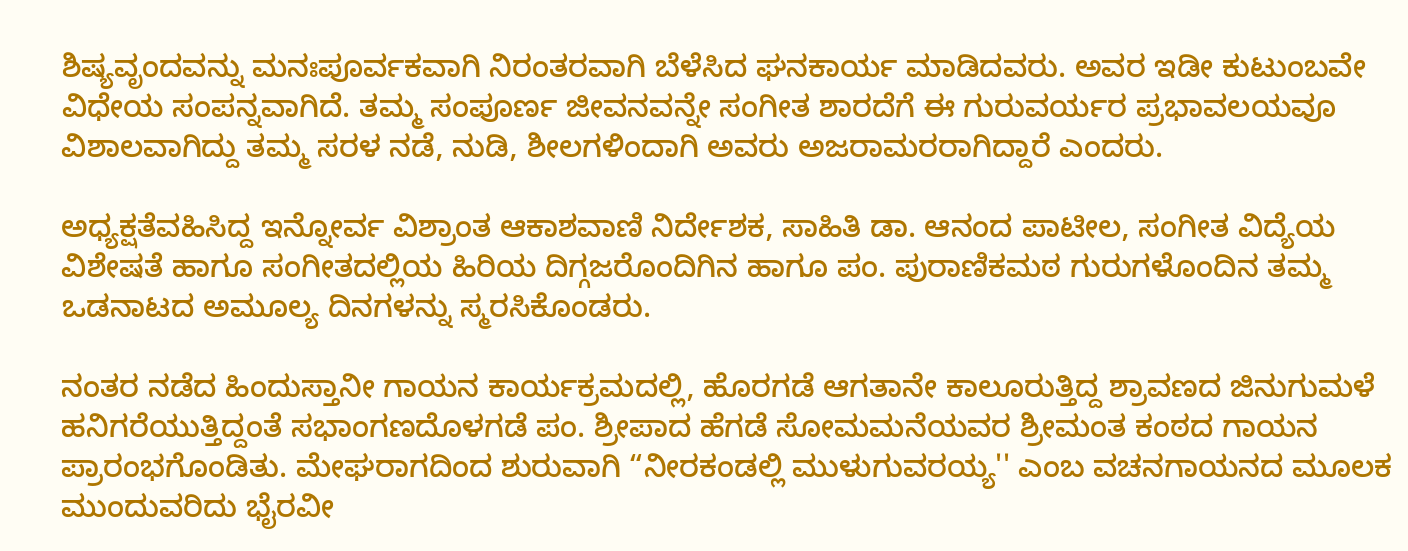ಶಿಷ್ಯವೃಂದವನ್ನು ಮನಃಪೂರ್ವಕವಾಗಿ ನಿರಂತರವಾಗಿ ಬೆಳೆಸಿದ ಘನಕಾರ್ಯ ಮಾಡಿದವರು. ಅವರ ಇಡೀ ಕುಟುಂಬವೇ ವಿಧೇಯ ಸಂಪನ್ನವಾಗಿದೆ. ತಮ್ಮ ಸಂಪೂರ್ಣ ಜೀವನವನ್ನೇ ಸಂಗೀತ ಶಾರದೆಗೆ ಈ ಗುರುವರ್ಯರ ಪ್ರಭಾವಲಯವೂ ವಿಶಾಲವಾಗಿದ್ದು ತಮ್ಮ ಸರಳ ನಡೆ, ನುಡಿ, ಶೀಲಗಳಿಂದಾಗಿ ಅವರು ಅಜರಾಮರರಾಗಿದ್ದಾರೆ ಎಂದರು.

ಅಧ್ಯಕ್ಷತೆವಹಿಸಿದ್ದ ಇನ್ನೋರ್ವ ವಿಶ್ರಾಂತ ಆಕಾಶವಾಣಿ ನಿರ್ದೇಶಕ, ಸಾಹಿತಿ ಡಾ. ಆನಂದ ಪಾಟೀಲ, ಸಂಗೀತ ವಿದ್ಯೆಯ ವಿಶೇಷತೆ ಹಾಗೂ ಸಂಗೀತದಲ್ಲಿಯ ಹಿರಿಯ ದಿಗ್ಗಜರೊಂದಿಗಿನ ಹಾಗೂ ಪಂ. ಪುರಾಣಿಕಮಠ ಗುರುಗಳೊಂದಿನ ತಮ್ಮ ಒಡನಾಟದ ಅಮೂಲ್ಯ ದಿನಗಳನ್ನು ಸ್ಮರಸಿಕೊಂಡರು.

ನಂತರ ನಡೆದ ಹಿಂದುಸ್ತಾನೀ ಗಾಯನ ಕಾರ್ಯಕ್ರಮದಲ್ಲಿ, ಹೊರಗಡೆ ಆಗತಾನೇ ಕಾಲೂರುತ್ತಿದ್ದ ಶ್ರಾವಣದ ಜಿನುಗುಮಳೆ ಹನಿಗರೆಯುತ್ತಿದ್ದಂತೆ ಸಭಾಂಗಣದೊಳಗಡೆ ಪಂ. ಶ್ರೀಪಾದ ಹೆಗಡೆ ಸೋಮಮನೆಯವರ ಶ್ರೀಮಂತ ಕಂಠದ ಗಾಯನ ಪ್ರಾರಂಭಗೊಂಡಿತು. ಮೇಘರಾಗದಿಂದ ಶುರುವಾಗಿ “ನೀರಕಂಡಲ್ಲಿ ಮುಳುಗುವರಯ್ಯ'' ಎಂಬ ವಚನಗಾಯನದ ಮೂಲಕ ಮುಂದುವರಿದು ಭೈರವೀ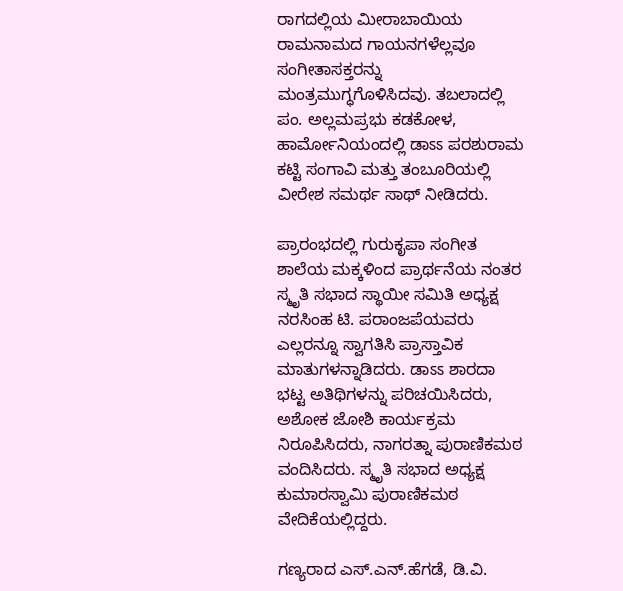ರಾಗದಲ್ಲಿಯ ಮೀರಾಬಾಯಿಯ ರಾಮನಾಮದ ಗಾಯನಗಳೆಲ್ಲವೂ ಸಂಗೀತಾಸಕ್ತರನ್ನು ಮಂತ್ರಮುಗ್ಧಗೊಳಿಸಿದವು. ತಬಲಾದಲ್ಲಿ ಪಂ. ಅಲ್ಲಮಪ್ರಭು ಕಡಕೋಳ, ಹಾರ್ಮೋನಿಯಂದಲ್ಲಿ ಡಾಽಽ ಪರಶುರಾಮ ಕಟ್ಟಿ ಸಂಗಾವಿ ಮತ್ತು ತಂಬೂರಿಯಲ್ಲಿ ವೀರೇಶ ಸಮರ್ಥ ಸಾಥ್ ನೀಡಿದರು.

ಪ್ರಾರಂಭದಲ್ಲಿ ಗುರುಕೃಪಾ ಸಂಗೀತ ಶಾಲೆಯ ಮಕ್ಕಳಿಂದ ಪ್ರಾರ್ಥನೆಯ ನಂತರ ಸ್ಮೃತಿ ಸಭಾದ ಸ್ಥಾಯೀ ಸಮಿತಿ ಅಧ್ಯಕ್ಷ ನರಸಿಂಹ ಟಿ. ಪರಾಂಜಪೆಯವರು ಎಲ್ಲರನ್ನೂ ಸ್ವಾಗತಿಸಿ ಪ್ರಾಸ್ತಾವಿಕ ಮಾತುಗಳನ್ನಾಡಿದರು. ಡಾಽಽ ಶಾರದಾ ಭಟ್ಟ ಅತಿಥಿಗಳನ್ನು ಪರಿಚಯಿಸಿದರು, ಅಶೋಕ ಜೋಶಿ ಕಾರ್ಯಕ್ರಮ ನಿರೂಪಿಸಿದರು, ನಾಗರತ್ನಾ ಪುರಾಣಿಕಮಠ ವಂದಿಸಿದರು. ಸ್ಮೃತಿ ಸಭಾದ ಅಧ್ಯಕ್ಷ ಕುಮಾರಸ್ವಾಮಿ ಪುರಾಣಿಕಮಠ ವೇದಿಕೆಯಲ್ಲಿದ್ದರು.

ಗಣ್ಯರಾದ ಎಸ್‌.ಎನ್‌.ಹೆಗಡೆ, ಡಿ.ವಿ.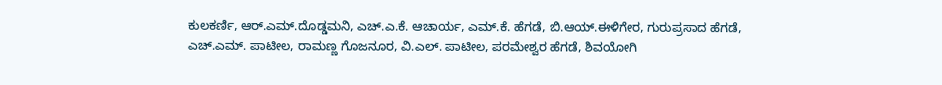ಕುಲಕರ್ಣಿ, ಆರ್‌.ಎಮ್‌.ದೊಡ್ಡಮನಿ, ಎಚ್‌.ಎ.ಕೆ. ಆಚಾರ್ಯ, ಎಮ್‌.ಕೆ. ಹೆಗಡೆ, ಬಿ.ಆಯ್‌.ಈಳಿಗೇರ, ಗುರುಪ್ರಸಾದ ಹೆಗಡೆ, ಎಚ್‌.ಎಮ್‌. ಪಾಟೀಲ, ರಾಮಣ್ಣ ಗೊಜನೂರ, ವಿ.ಎಲ್‌. ಪಾಟೀಲ, ಪರಮೇಶ್ವರ ಹೆಗಡೆ, ಶಿವಯೋಗಿ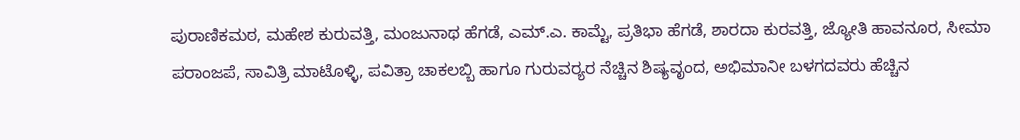ಪುರಾಣಿಕಮಠ, ಮಹೇಶ ಕುರುವತ್ತಿ, ಮಂಜುನಾಥ ಹೆಗಡೆ, ಎಮ್‌.ಎ. ಕಾಮ್ಟೆ, ಪ್ರತಿಭಾ ಹೆಗಡೆ, ಶಾರದಾ ಕುರವತ್ತಿ, ಜ್ಯೋತಿ ಹಾವನೂರ, ಸೀಮಾ ಪರಾಂಜಪೆ, ಸಾವಿತ್ರಿ ಮಾಟೊಳ್ಳಿ, ಪವಿತ್ರಾ ಚಾಕಲಬ್ಬಿ ಹಾಗೂ ಗುರುವರ‌್ಯರ ನೆಚ್ಚಿನ ಶಿಷ್ಯವೃಂದ, ಅಭಿಮಾನೀ ಬಳಗದವರು ಹೆಚ್ಚಿನ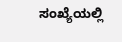ಸಂಖ್ಯೆಯಲ್ಲಿ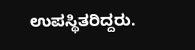ಉಪಸ್ಥಿತರಿದ್ದರು.